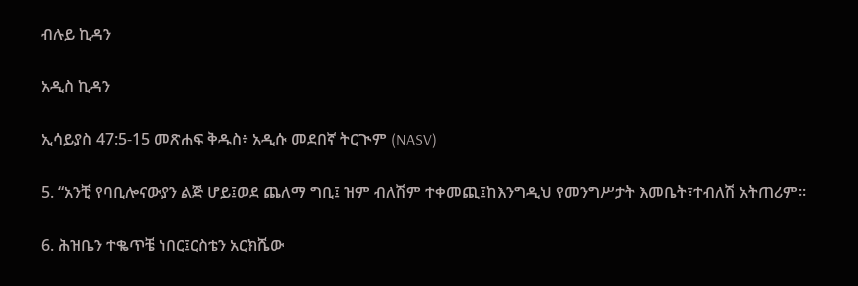ብሉይ ኪዳን

አዲስ ኪዳን

ኢሳይያስ 47:5-15 መጽሐፍ ቅዱስ፥ አዲሱ መደበኛ ትርጒም (NASV)

5. “አንቺ የባቢሎናውያን ልጅ ሆይ፤ወደ ጨለማ ግቢ፤ ዝም ብለሽም ተቀመጪ፤ከእንግዲህ የመንግሥታት እመቤት፣ተብለሽ አትጠሪም።

6. ሕዝቤን ተቈጥቼ ነበር፤ርስቴን አርክሼው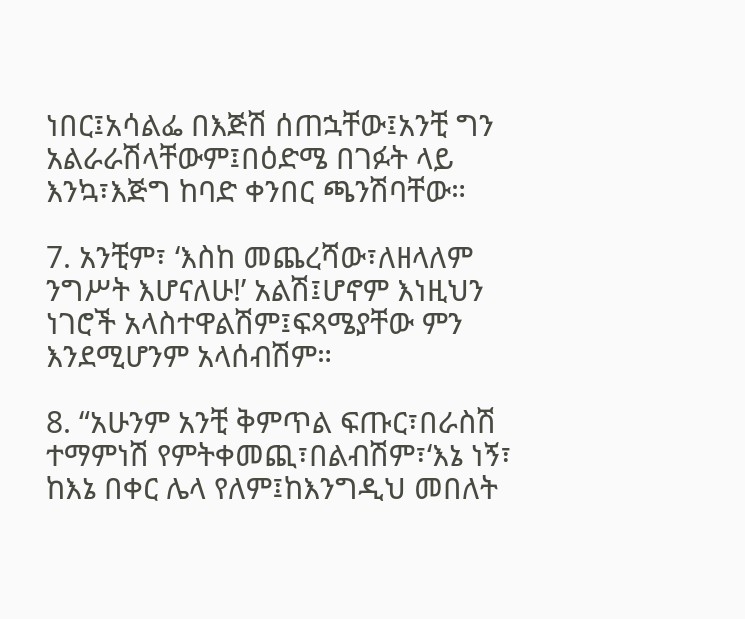ነበር፤አሳልፌ በእጅሽ ሰጠኋቸው፤አንቺ ግን አልራራሽላቸውም፤በዕድሜ በገፉት ላይ እንኳ፣እጅግ ከባድ ቀንበር ጫንሽባቸው።

7. አንቺም፣ ‘እስከ መጨረሻው፣ለዘላለም ንግሥት እሆናለሁ!’ አልሽ፤ሆኖም እነዚህን ነገሮች አላስተዋልሽም፤ፍጻሜያቸው ምን እንደሚሆንም አላሰብሽም።

8. “አሁንም አንቺ ቅምጥል ፍጡር፣በራስሽ ተማምነሽ የምትቀመጪ፣በልብሽም፣‘እኔ ነኝ፣ ከእኔ በቀር ሌላ የለም፤ከእንግዲህ መበለት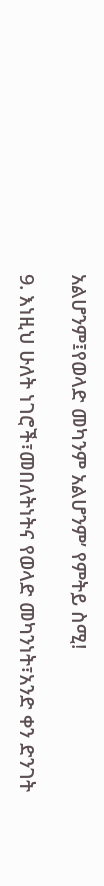አልሆንም፤የወላድ መካንም አልሆንም’ የምትይ ስሚ!

9. እነዚህ ሁለት ነገሮች፣መበለትነትና የወላድ መካንነት፣አንድ ቀን ድንገት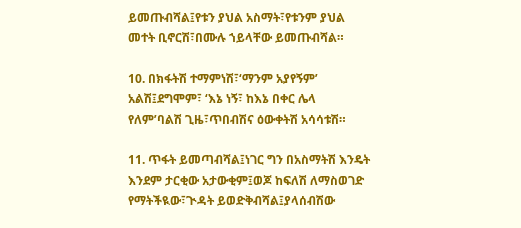ይመጡብሻል፤የቱን ያህል አስማት፣የቱንም ያህል መተት ቢኖርሽ፣በሙሉ ኀይላቸው ይመጡብሻል።

10. በክፋትሽ ተማምነሽ፣‘ማንም አያየኝም’ አልሽ፤ደግሞም፣ ‘እኔ ነኝ፣ ከእኔ በቀር ሌላ የለም’ባልሽ ጊዜ፣ጥበብሽና ዕውቀትሽ አሳሳቱሽ።

11. ጥፋት ይመጣብሻል፤ነገር ግን በአስማትሽ እንዴት እንደም ታርቂው አታውቂም፤ወጆ ከፍለሽ ለማስወገድ የማትችዪው፣ጒዳት ይወድቅብሻል፤ያላሰብሽው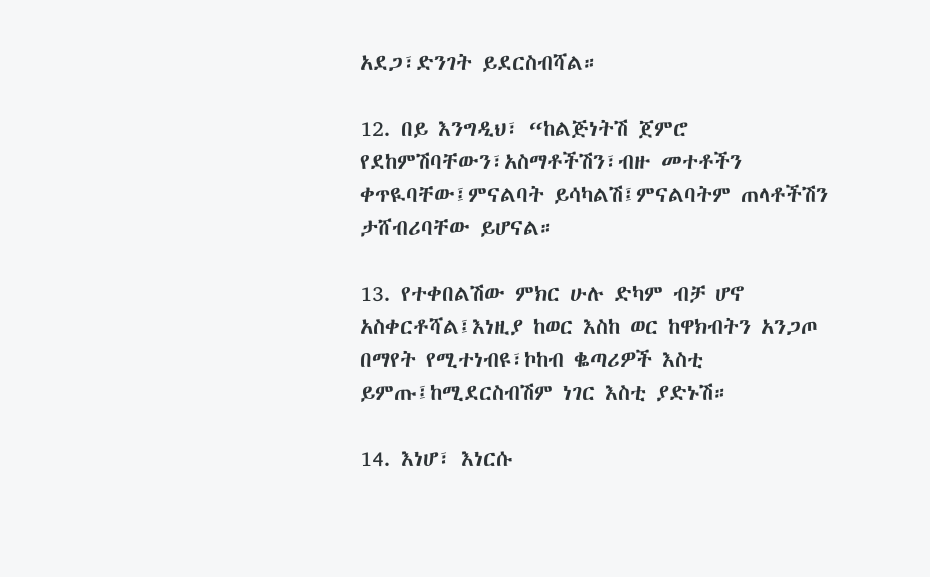አደጋ፣ድንገት ይደርስብሻል።

12. በይ እንግዲህ፣ “ከልጅነትሽ ጀምሮ የደከምሽባቸውን፣አስማቶችሽን፣ብዙ መተቶችን ቀጥዪባቸው፤ምናልባት ይሳካልሽ፤ምናልባትም ጠላቶችሽን ታሸብሪባቸው ይሆናል።

13. የተቀበልሽው ምክር ሁሉ ድካም ብቻ ሆኖ አስቀርቶሻል፤እነዚያ ከወር እስከ ወር ከዋክብትን አንጋጦ በማየት የሚተነብዩ፣ኮከብ ቈጣሪዎች እስቲ ይምጡ፤ከሚደርስብሽም ነገር እስቲ ያድኑሽ።

14. እነሆ፣ እነርሱ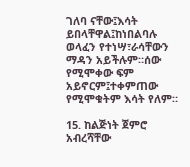ገለባ ናቸው፤እሳት ይበላቸዋል፤ከነበልባሉ ወላፈን የተነሣ፣ራሳቸውን ማዳን አይችሉም።ሰው የሚሞቀው ፍም አይኖርም፤ተቀምጠው የሚሞቁትም እሳት የለም።

15. ከልጅነት ጀምሮ አብረሻቸው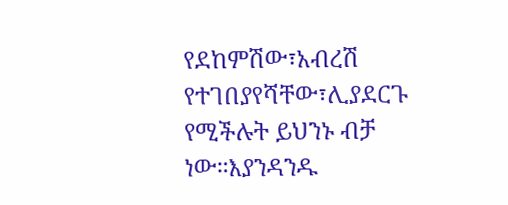የደከምሽው፣አብረሽ የተገበያየሻቸው፣ሊያደርጉ የሚችሉት ይህንኑ ብቻ ነው።እያንዳንዱ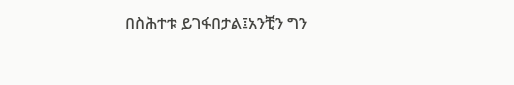በስሕተቱ ይገፋበታል፤አንቺን ግን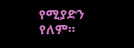የሚያድን የለም።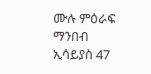ሙሉ ምዕራፍ ማንበብ ኢሳይያስ 47